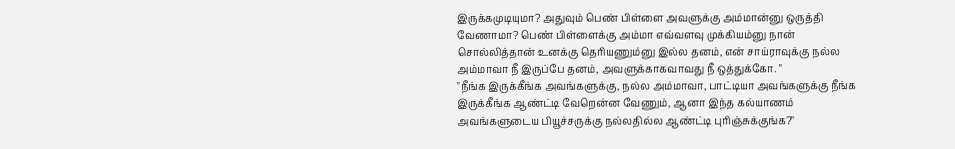இருக்கமுடியுமா? அதுவும் பெண் பிள்ளை அவளுக்கு அம்மான்னு ஒருத்தி வேணாமா? பெண் பிள்ளைக்கு அம்மா எவ்வளவு முக்கியம்னு நான் சொல்லித்தான் உனக்கு தெரியணும்னு இல்ல தனம், என் சாய்ராவுக்கு நல்ல அம்மாவா நீ இருப்பே தனம், அவளுக்காகவாவது நீ ஒத்துக்கோ. "
"நீங்க இருக்கீங்க அவங்களுக்கு, நல்ல அம்மாவா, பாட்டியா அவங்களுக்கு நீங்க இருக்கீங்க ஆண்ட்டி வேறென்ன வேணும், ஆனா இந்த கல்யாணம் அவங்களுடைய பியூச்சருக்கு நல்லதில்ல ஆண்ட்டி புரிஞ்சுக்குங்க?"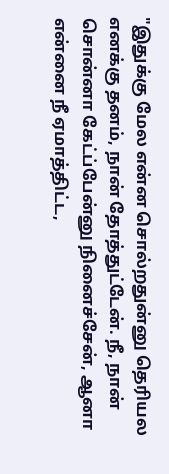"இதுக்கு மேல என்ன சொல்றதுன்னு தெரியல எனக்கு தனம், நான் தோத்துட்டேன். நீ, நான் சொன்னா கேட்ப்பேன்னு நினைச்சேன், ஆனா என்னை நீ ஏமாத்திட்ட,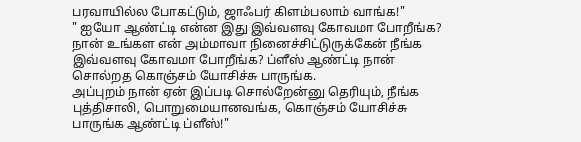பரவாயில்ல போகட்டும், ஜாஃபர் கிளம்பலாம் வாங்க!"
" ஐயோ ஆண்ட்டி என்ன இது இவ்வளவு கோவமா போறீங்க? நான் உங்கள என் அம்மாவா நினைச்சிட்டுருக்கேன் நீங்க இவ்வளவு கோவமா போறீங்க? ப்ளீஸ் ஆண்ட்டி நான் சொல்றத கொஞ்சம் யோசிச்சு பாருங்க.
அப்புறம் நான் ஏன் இப்படி சொல்றேன்னு தெரியும், நீங்க புத்திசாலி, பொறுமையானவங்க, கொஞ்சம் யோசிச்சு பாருங்க ஆண்ட்டி ப்ளீஸ்!"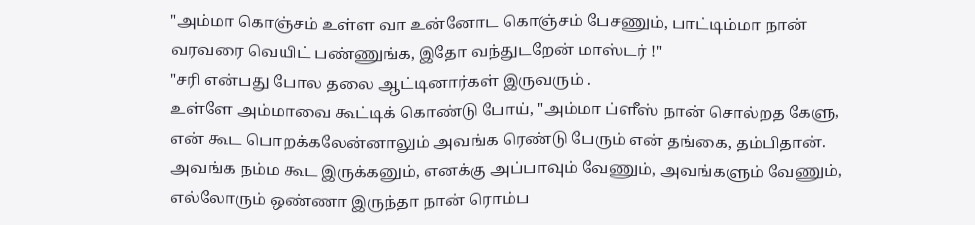"அம்மா கொஞ்சம் உள்ள வா உன்னோட கொஞ்சம் பேசணும், பாட்டிம்மா நான் வரவரை வெயிட் பண்ணுங்க, இதோ வந்துடறேன் மாஸ்டர் !"
"சரி என்பது போல தலை ஆட்டினார்கள் இருவரும் .
உள்ளே அம்மாவை கூட்டிக் கொண்டு போய், "அம்மா ப்ளீஸ் நான் சொல்றத கேளு, என் கூட பொறக்கலேன்னாலும் அவங்க ரெண்டு பேரும் என் தங்கை, தம்பிதான். அவங்க நம்ம கூட இருக்கனும், எனக்கு அப்பாவும் வேணும், அவங்களும் வேணும், எல்லோரும் ஒண்ணா இருந்தா நான் ரொம்ப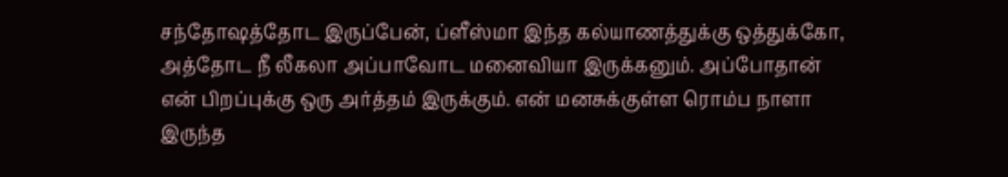சந்தோஷத்தோட இருப்பேன், ப்ளீஸ்மா இந்த கல்யாணத்துக்கு ஒத்துக்கோ, அத்தோட நீ லீகலா அப்பாவோட மனைவியா இருக்கனும். அப்போதான் என் பிறப்புக்கு ஒரு அர்த்தம் இருக்கும். என் மனசுக்குள்ள ரொம்ப நாளா இருந்த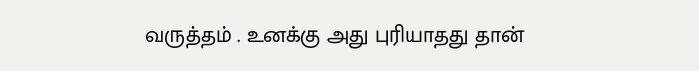வருத்தம் . உனக்கு அது புரியாதது தான்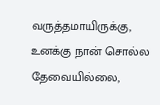வருத்தமாயிருக்கு, உனக்கு நான் சொல்ல தேவையில்லை,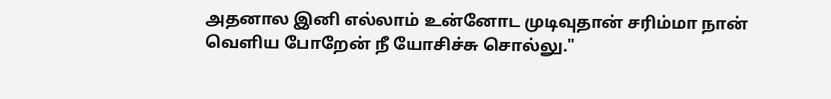அதனால இனி எல்லாம் உன்னோட முடிவுதான் சரிம்மா நான் வெளிய போறேன் நீ யோசிச்சு சொல்லு."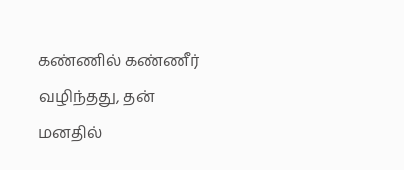கண்ணில் கண்ணீர் வழிந்தது, தன் மனதில்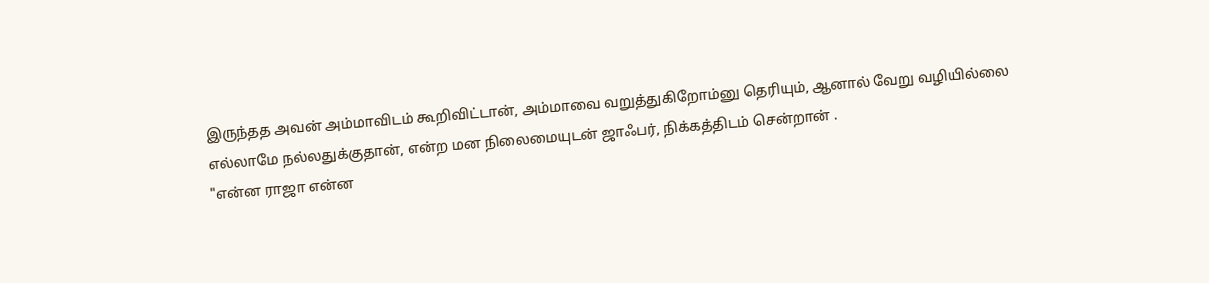இருந்தத அவன் அம்மாவிடம் கூறிவிட்டான், அம்மாவை வறுத்துகிறோம்னு தெரியும், ஆனால் வேறு வழியில்லை எல்லாமே நல்லதுக்குதான், என்ற மன நிலைமையுடன் ஜாஃபர், நிக்கத்திடம் சென்றான் .
"என்ன ராஜா என்ன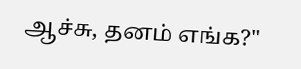ஆச்சு, தனம் எங்க?"